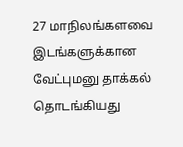27 மாநிலங்களவை இடங்களுக்கான வேட்புமனு தாக்கல் தொடங்கியது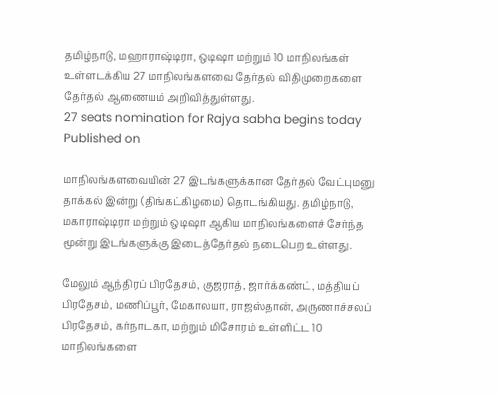தமிழ்நாடு, மஹாராஷ்டிரா, ஒடிஷா மற்றும் 10 மாநிலங்கள் உள்ளடக்கிய 27 மாநிலங்களவை தேர்தல் விதிமுறைகளை தேர்தல் ஆணையம் அறிவித்துள்ளது.
27 seats nomination for Rajya sabha begins today
Published on

மாநிலங்களவையின் 27 இடங்களுக்கான தேர்தல் வேட்புமனு தாக்கல் இன்று (திங்கட்கிழமை) தொடங்கியது. தமிழ்நாடு, மகாராஷ்டிரா மற்றும் ஒடிஷா ஆகிய மாநிலங்களைச் சேர்ந்த மூன்று இடங்களுக்கு இடைத்தேர்தல் நடைபெற உள்ளது.

மேலும் ஆந்திரப் பிரதேசம், குஜராத், ஜார்க்கண்ட், மத்தியப் பிரதேசம், மணிப்பூர், மேகாலயா, ராஜஸ்தான், அருணாச்சலப் பிரதேசம், கர்நாடகா, மற்றும் மிசோரம் உள்ளிட்ட 10 மாநிலங்களை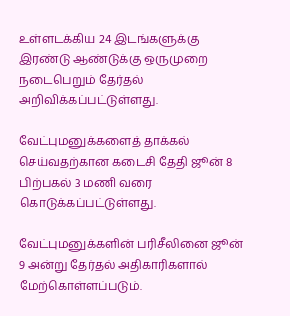உள்ளடக்கிய 24 இடங்களுக்கு இரண்டு ஆண்டுக்கு ஒருமுறை நடைபெறும் தேர்தல் அறிவிக்கப்பட்டுள்ளது.

வேட்புமனுக்களைத் தாக்கல் செய்வதற்கான கடைசி தேதி ஜூன் 8 பிற்பகல் 3 மணி வரை கொடுக்கப்பட்டுள்ளது.

வேட்புமனுக்களின் பரிசீலினை ஜூன் 9 அன்று தேர்தல் அதிகாரிகளால் மேற்கொள்ளப்படும்.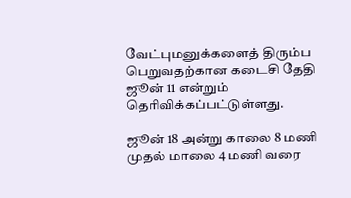வேட்புமனுக்களைத் திரும்ப பெறுவதற்கான கடைசி தேதி ஜூன் 11 என்றும் தெரிவிக்கப்பட்டுள்ளது.

ஜூன் 18 அன்று காலை 8 மணி முதல் மாலை 4 மணி வரை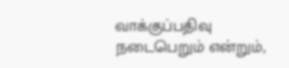வாக்குப்பதிவு நடைபெறும் என்றும்,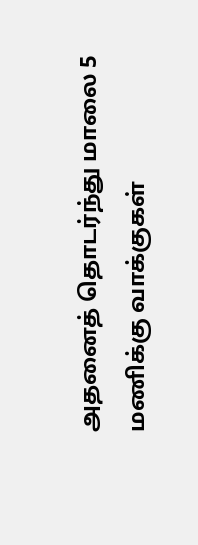அதனைத் தொடர்ந்து மாலை 5 மணிக்கு வாக்குகள்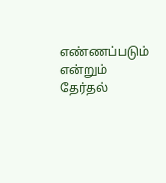எண்ணப்படும் என்றும் தேர்தல்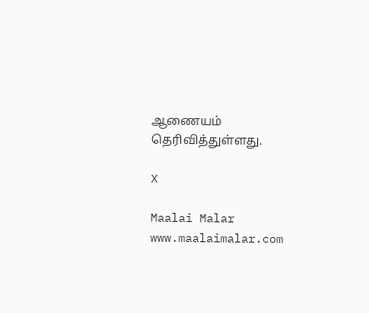ஆணையம் தெரிவித்துள்ளது.

X

Maalai Malar
www.maalaimalar.com